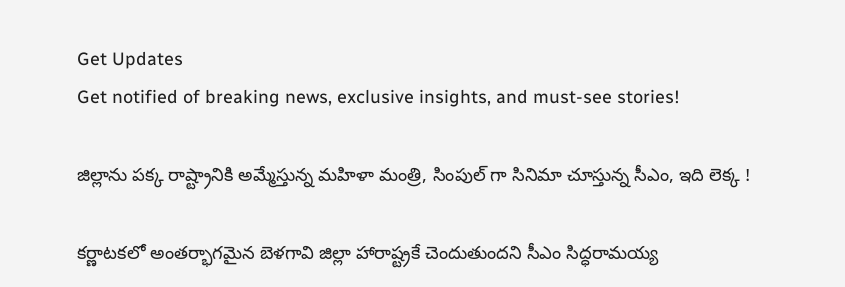Get Updates
Get notified of breaking news, exclusive insights, and must-see stories!

జిల్లాను పక్క రాష్ట్రానికి అమ్మేస్తున్న మహిళా మంత్రి, సింపుల్ గా సినిమా చూస్తున్న సీఎం, ఇది లెక్క !

కర్ణాటకలో అంతర్భాగమైన బెళగావి జిల్లా హారాష్ట్రకే చెందుతుందని సీఎం సిద్ధరామయ్య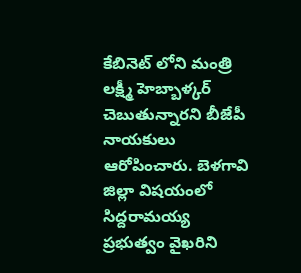కేబినెట్ లోని మంత్రి లక్ష్మీ హెబ్బాళ్కర్ చెబుతున్నారని బీజేపీ నాయకులు ఆరోపించారు. బెళగావి జిల్లా విషయంలో సిద్దరామయ్య ప్రభుత్వం వైఖరిని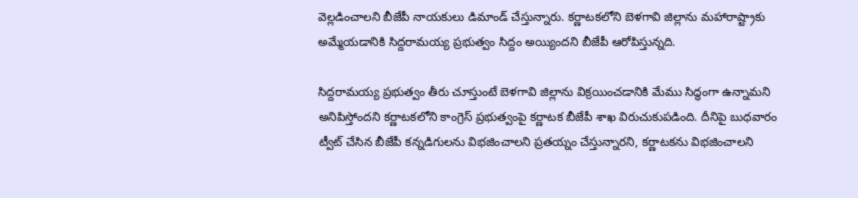వెల్లడించాలని బీజేపీ నాయకులు డిమాండ్ చేస్తున్నారు. కర్ణాటకలోని బెళగావి జిల్లాను మహారాష్ట్రాకు అమ్మేయడానికి సిద్దరామయ్య ప్రభుత్వం సిద్దం అయ్యిందని బీజేపీ ఆరోపిస్తున్నది.

సిద్దరామయ్య ప్రభుత్వం తీరు చూస్తుంటే బెళగావి జిల్లాను విక్రయించడానికి మేము సిద్ధంగా ఉన్నామని అనిపిస్తోందని కర్ణాటకలోని కాంగ్రెస్ ప్రభుత్వంపై కర్ణాటక బీజేపీ శాఖ విరుచుకుపడింది. దీనిపై బుధవారం ట్వీట్ చేసిన బీజేపీ కన్నడిగులను విభజించాలని ప్రతయ్నం చేస్తున్నారని, కర్ణాటకను విభజించాలని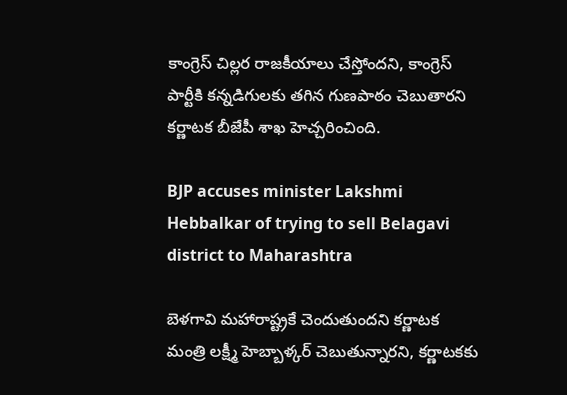కాంగ్రెస్ చిల్లర రాజకీయాలు చేస్తోందని, కాంగ్రెస్ పార్టీకి కన్నడిగులకు తగిన గుణపాఠం చెబుతారని కర్ణాటక బీజేపీ శాఖ హెచ్చరించింది.

BJP accuses minister Lakshmi Hebbalkar of trying to sell Belagavi district to Maharashtra

బెళగావి మహారాష్ట్రకే చెందుతుందని కర్ణాటక మంత్రి లక్ష్మీ హెబ్బాళ్కర్ చెబుతున్నారని, కర్ణాటకకు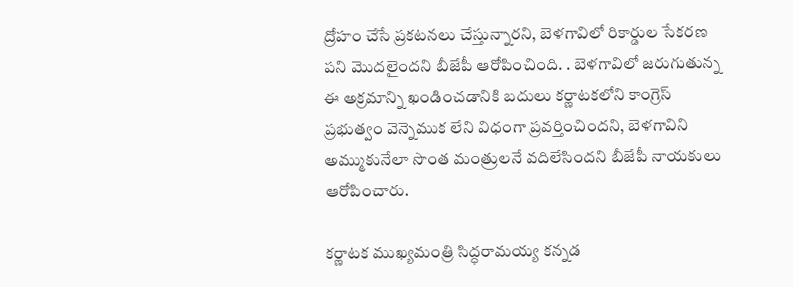ద్రోహం చేసే ప్రకటనలు చేస్తున్నారని, బెళగావిలో రికార్డుల సేకరణ పని మొదలైందని బీజేపీ ఆరోపించింది. . బెళగావిలో జరుగుతున్న ఈ అక్రమాన్ని ఖండించడానికి బదులు కర్ణాటకలోని కాంగ్రెస్ ప్రభుత్వం వెన్నెముక లేని విధంగా ప్రవర్తించిందని, బెళగావిని అమ్ముకునేలా సొంత మంత్రులనే వదిలేసిందని బీజేపీ నాయకులు ఆరోపించారు.

కర్ణాటక ముఖ్యమంత్రి సిద్ధరామయ్య కన్నడ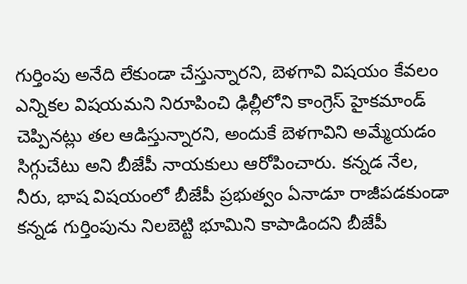గుర్తింపు అనేది లేకుండా చేస్తున్నారని, బెళగావి విషయం కేవలం ఎన్నికల విషయమని నిరూపించి ఢిల్లీలోని కాంగ్రెస్ హైకమాండ్‌ చెప్పినట్లు తల ఆడిస్తున్నారని, అందుకే బెళగావిని అమ్మేయడం సిగ్గుచేటు అని బీజేపీ నాయకులు ఆరోపించారు. కన్నడ నేల, నీరు, భాష విషయంలో బీజేపీ ప్రభుత్వం ఏనాడూ రాజీపడకుండా కన్నడ గుర్తింపును నిలబెట్టి భూమిని కాపాడిందని బీజేపీ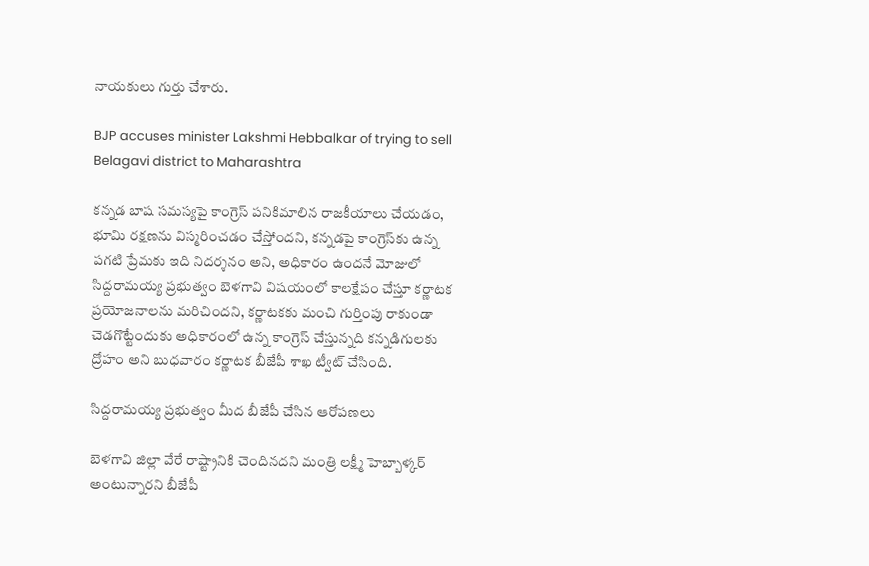నాయకులు గుర్తు చేశారు.

BJP accuses minister Lakshmi Hebbalkar of trying to sell Belagavi district to Maharashtra

కన్నడ బాష సమస్యపై కాంగ్రెస్ పనికిమాలిన రాజకీయాలు చేయడం, భూమి రక్షణను విస్మరించడం చేస్తోందని, కన్నడపై కాంగ్రెస్‌కు ఉన్న పగటి ప్రేమకు ఇది నిదర్శనం అని, అధికారం ఉందనే మోజులో సిద్దరామయ్య ప్రభుత్వం బెళగావి విషయంలో కాలక్షేపం చేస్తూ కర్ణాటక ప్రయోజనాలను మరిచిందని, కర్ణాటకకు మంచి గుర్తింపు రాకుండా చెడగొట్టేందుకు అధికారంలో ఉన్న కాంగ్రెస్ చేస్తున్నది కన్నడిగులకు ద్రోహం అని బుధవారం కర్ణాటక బీజేపీ శాఖ ట్వీట్ చేసింది.

సిద్దరామయ్య ప్రభుత్వం మీద బీజేపీ చేసిన ఆరోపణలు

బెళగావి జిల్లా వేరే రాష్ట్రానికి చెందినదని మంత్రి లక్ష్మీ హెబ్బాళ్కర్ అంటున్నారని బీజేపీ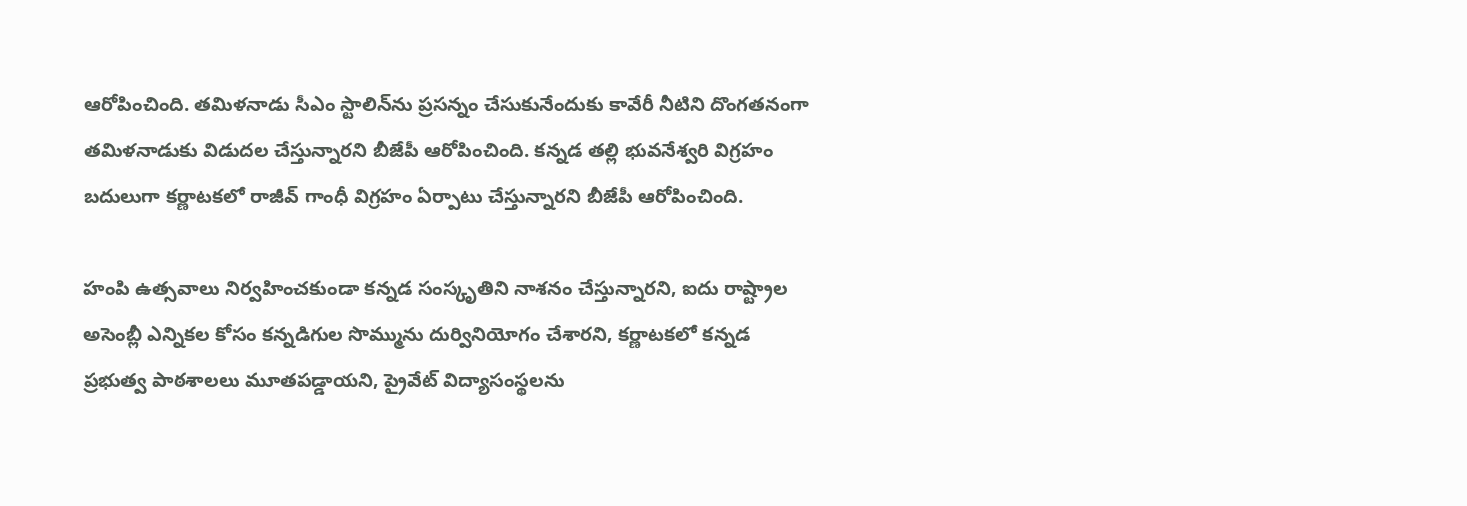ఆరోపించింది. తమిళనాడు సీఎం స్టాలిన్‌ను ప్రసన్నం చేసుకునేందుకు కావేరీ నీటిని దొంగతనంగా తమిళనాడుకు విడుదల చేస్తున్నారని బీజేపీ ఆరోపించింది. కన్నడ తల్లి భువనేశ్వరి విగ్రహం బదులుగా కర్ణాటకలో రాజీవ్ గాంధీ విగ్రహం ఏర్పాటు చేస్తున్నారని బీజేపీ ఆరోపించింది.

హంపి ఉత్సవాలు నిర్వహించకుండా కన్నడ సంస్కృతిని నాశనం చేస్తున్నారని, ఐదు రాష్ట్రాల అసెంబ్లీ ఎన్నికల కోసం కన్నడిగుల సొమ్మును దుర్వినియోగం చేశారని, కర్ణాటకలో కన్నడ ప్రభుత్వ పాఠశాలలు మూతపడ్డాయని, ప్రైవేట్ విద్యాసంస్థలను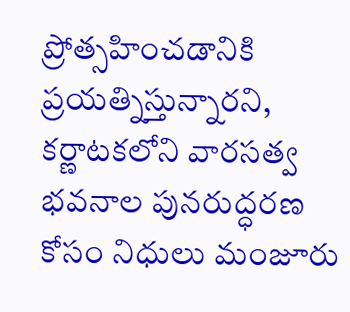ప్రోత్సహించడానికి ప్రయత్నిస్తున్నారని, కర్ణాటకలోని వారసత్వ భవనాల పునరుద్ధరణ కోసం నిధులు మంజూరు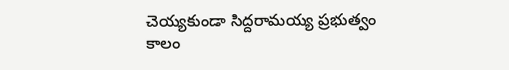చెయ్యకుండా సిద్దరామయ్య ప్రభుత్వం కాలం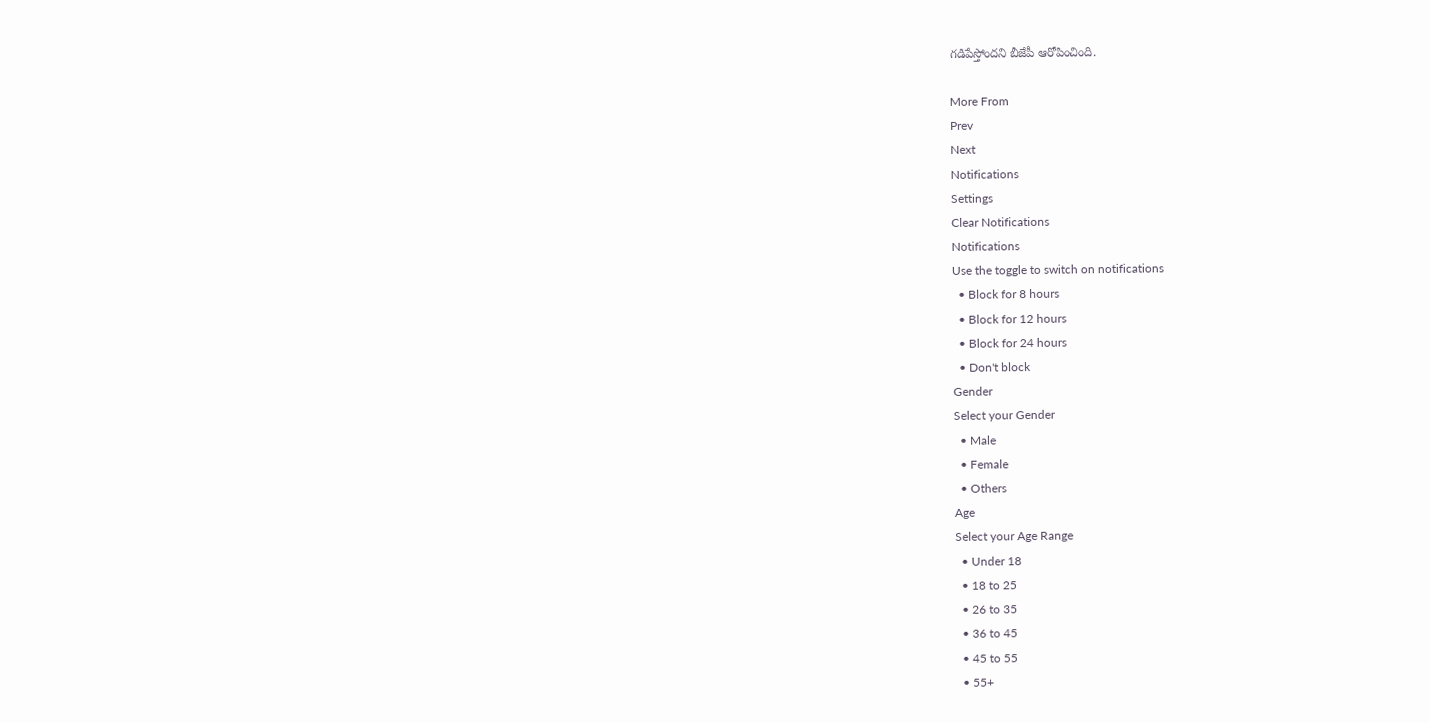గడిపేస్తోందని బీజేపీ ఆరోపించింది.

More From
Prev
Next
Notifications
Settings
Clear Notifications
Notifications
Use the toggle to switch on notifications
  • Block for 8 hours
  • Block for 12 hours
  • Block for 24 hours
  • Don't block
Gender
Select your Gender
  • Male
  • Female
  • Others
Age
Select your Age Range
  • Under 18
  • 18 to 25
  • 26 to 35
  • 36 to 45
  • 45 to 55
  • 55+